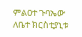ምልዐተ ጉባኤው ለቤተ ክርስቲያኒቱ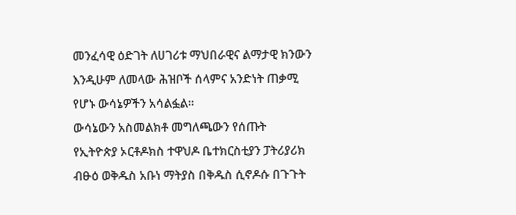መንፈሳዊ ዕድገት ለሀገሪቱ ማህበራዊና ልማታዊ ክንውን እንዲሁም ለመላው ሕዝቦች ሰላምና አንድነት ጠቃሚ የሆኑ ውሳኔዎችን አሳልፏል።
ውሳኔውን አስመልክቶ መግለጫውን የሰጡት የኢትዮጵያ ኦርቶዶክስ ተዋህዶ ቤተክርስቲያን ፓትሪያሪክ ብፁዕ ወቅዱስ አቡነ ማትያስ በቅዱስ ሲኖዶሱ በጉጉት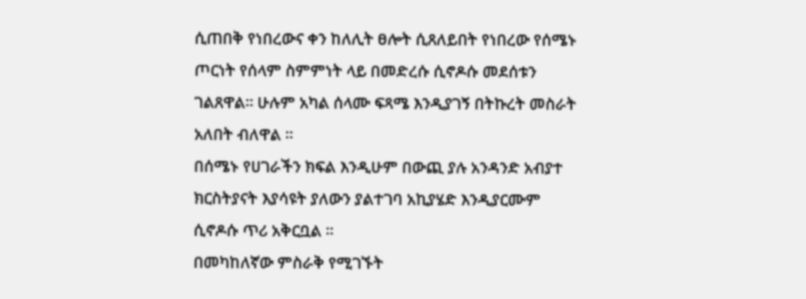ሲጠበቅ የነበረውና ቀን ከለሊት ፀሎት ሲጸለይበት የነበረው የሰሜኑ ጦርነት የሰላም ስምምነት ላይ በመድረሱ ሲኖዶሱ መደሰቱን ገልጸዋል። ሁሉም አካል ሰላሙ ፍጻሜ እንዲያገኝ በትኩረት መስራት አለበት ብለዋል ።
በሰሜኑ የሀገራችን ክፍል እንዲሁም በውጪ ያሉ አንዳንድ አብያተ ክርስትያናት እያሳዩት ያለውን ያልተገባ አኪያሄድ እንዲያርሙም ሲኖዶሱ ጥሪ አቅርቧል ።
በመካከለኛው ምስራቅ የሚገኙት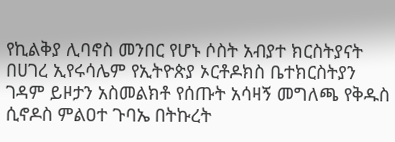የኪልቅያ ሊባኖስ መንበር የሆኑ ሶስት አብያተ ክርስትያናት በሀገረ ኢየሩሳሌም የኢትዮጵያ ኦርቶዶክስ ቤተክርስትያን ገዳም ይዞታን አስመልክቶ የሰጡት አሳዛኝ መግለጫ የቅዱስ ሲኖዶስ ምልዐተ ጉባኤ በትኩረት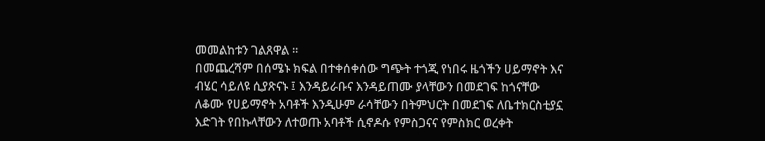መመልከቱን ገልጸዋል ።
በመጨረሻም በሰሜኑ ክፍል በተቀሰቀሰው ግጭት ተጎጂ የነበሩ ዜጎችን ሀይማኖት እና ብሄር ሳይለዩ ሲያጽናኑ ፤ እንዳይራቡና እንዳይጠሙ ያላቸውን በመደገፍ ከጎናቸው ለቆሙ የሀይማኖት አባቶች እንዲሁም ራሳቸውን በትምህርት በመደገፍ ለቤተክርስቲያኗ እድገት የበኩላቸውን ለተወጡ አባቶች ሲኖዶሱ የምስጋናና የምስክር ወረቀት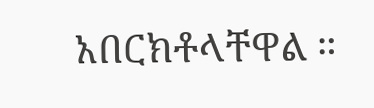አበርክቶላቸዋል ።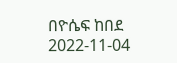በዮሴፍ ከበደ
2022-11-04